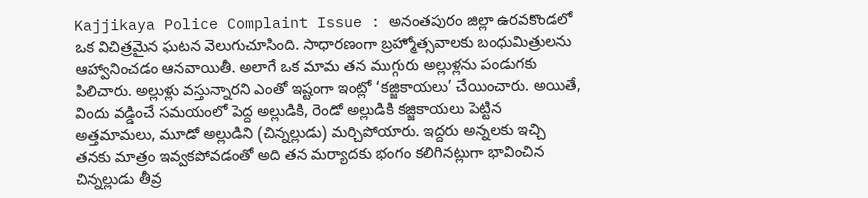Kajjikaya Police Complaint Issue : అనంతపురం జిల్లా ఉరవకొండలో ఒక విచిత్రమైన ఘటన వెలుగుచూసింది. సాధారణంగా బ్రహ్మోత్సవాలకు బంధుమిత్రులను ఆహ్వానించడం ఆనవాయితీ. అలాగే ఒక మామ తన ముగ్గురు అల్లుళ్లను పండుగకు పిలిచారు. అల్లుళ్లు వస్తున్నారని ఎంతో ఇష్టంగా ఇంట్లో ‘కజ్జికాయలు’ చేయించారు. అయితే, విందు వడ్డించే సమయంలో పెద్ద అల్లుడికి, రెండో అల్లుడికి కజ్జికాయలు పెట్టిన అత్తమామలు, మూడో అల్లుడిని (చిన్నల్లుడు) మర్చిపోయారు. ఇద్దరు అన్నలకు ఇచ్చి తనకు మాత్రం ఇవ్వకపోవడంతో అది తన మర్యాదకు భంగం కలిగినట్లుగా భావించిన చిన్నల్లుడు తీవ్ర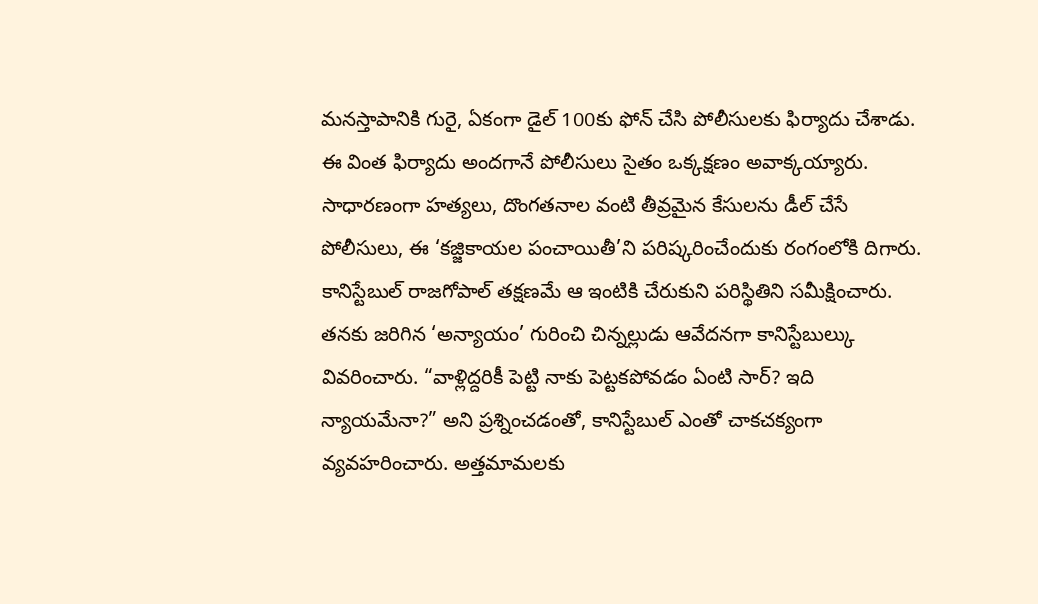మనస్తాపానికి గురై, ఏకంగా డైల్ 100కు ఫోన్ చేసి పోలీసులకు ఫిర్యాదు చేశాడు.
ఈ వింత ఫిర్యాదు అందగానే పోలీసులు సైతం ఒక్కక్షణం అవాక్కయ్యారు. సాధారణంగా హత్యలు, దొంగతనాల వంటి తీవ్రమైన కేసులను డీల్ చేసే పోలీసులు, ఈ ‘కజ్జికాయల పంచాయితీ’ని పరిష్కరించేందుకు రంగంలోకి దిగారు. కానిస్టేబుల్ రాజగోపాల్ తక్షణమే ఆ ఇంటికి చేరుకుని పరిస్థితిని సమీక్షించారు. తనకు జరిగిన ‘అన్యాయం’ గురించి చిన్నల్లుడు ఆవేదనగా కానిస్టేబుల్కు వివరించారు. “వాళ్లిద్దరికీ పెట్టి నాకు పెట్టకపోవడం ఏంటి సార్? ఇది న్యాయమేనా?” అని ప్రశ్నించడంతో, కానిస్టేబుల్ ఎంతో చాకచక్యంగా వ్యవహరించారు. అత్తమామలకు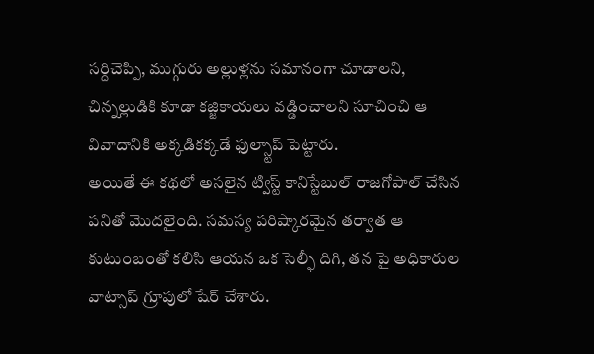సర్దిచెప్పి, ముగ్గురు అల్లుళ్లను సమానంగా చూడాలని, చిన్నల్లుడికి కూడా కజ్జికాయలు వడ్డించాలని సూచించి ఆ వివాదానికి అక్కడికక్కడే ఫుల్స్టాప్ పెట్టారు.
అయితే ఈ కథలో అసలైన ట్విస్ట్ కానిస్టేబుల్ రాజగోపాల్ చేసిన పనితో మొదలైంది. సమస్య పరిష్కారమైన తర్వాత ఆ కుటుంబంతో కలిసి ఆయన ఒక సెల్ఫీ దిగి, తన పై అధికారుల వాట్సాప్ గ్రూపులో షేర్ చేశారు.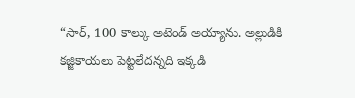“సార్, 100 కాల్కు అటెండ్ అయ్యాను. అల్లుడికి కజ్జికాయలు పెట్టలేదన్నది ఇక్కడి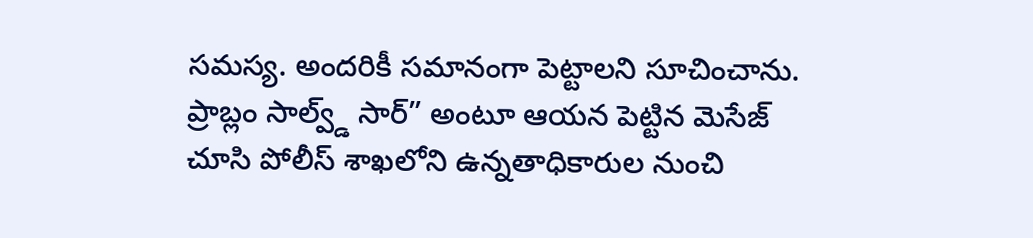సమస్య. అందరికీ సమానంగా పెట్టాలని సూచించాను. ప్రాబ్లం సాల్వ్డ్ సార్” అంటూ ఆయన పెట్టిన మెసేజ్ చూసి పోలీస్ శాఖలోని ఉన్నతాధికారుల నుంచి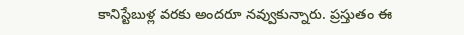కానిస్టేబుళ్ల వరకు అందరూ నవ్వుకున్నారు. ప్రస్తుతం ఈ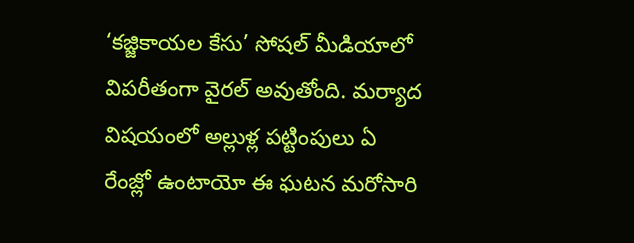‘కజ్జికాయల కేసు’ సోషల్ మీడియాలో విపరీతంగా వైరల్ అవుతోంది. మర్యాద విషయంలో అల్లుళ్ల పట్టింపులు ఏ రేంజ్లో ఉంటాయో ఈ ఘటన మరోసారి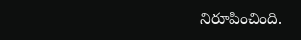నిరూపించింది.